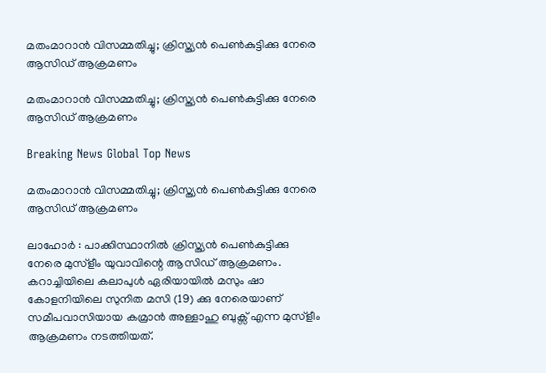മതംമാറാന്‍ വിസമ്മതിച്ചു; ക്രിസ്ത്യന്‍ പെണ്‍കുട്ടിക്കു നേരെ ആസിഡ് ആക്രമണം

മതംമാറാന്‍ വിസമ്മതിച്ചു; ക്രിസ്ത്യന്‍ പെണ്‍കുട്ടിക്കു നേരെ ആസിഡ് ആക്രമണം

Breaking News Global Top News

മതംമാറാന്‍ വിസമ്മതിച്ചു; ക്രിസ്ത്യന്‍ പെണ്‍കുട്ടിക്കു നേരെ ആസിഡ് ആക്രമണം

ലാഹോര്‍ ‍: പാക്കിസ്ഥാനില്‍ ക്രിസ്ത്യന്‍ പെണ്‍കുട്ടിക്കു നേരെ മുസ്ളീം യുവാവിന്റെ ആസിഡ് ആക്രമണം. കറാച്ചിയിലെ കലാപുള്‍ ഏരിയായില്‍ മസും ഷാ കോളനിയിലെ സുനിത മസി (19) ക്കു നേരെയാണ് സമീപവാസിയായ കമ്രാന്‍ അള്ളാഹു ബുക്സ് എന്ന മുസ്ളീം ആക്രമണം നടത്തിയത്.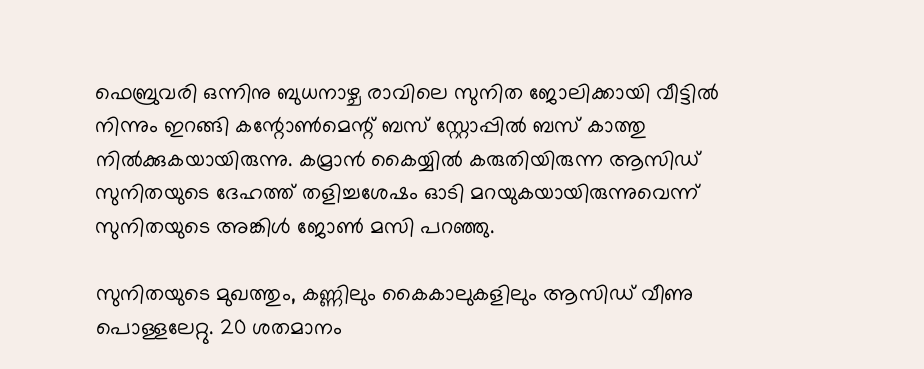ഫെബ്രുവരി ഒന്നിനു ബുധനാഴ്ച രാവിലെ സുനിത ജോലിക്കായി വീട്ടില്‍ നിന്നും ഇറങ്ങി കന്റോണ്‍മെന്റ് ബസ് സ്റ്റോപ്പില്‍ ബസ് കാത്തു നില്‍ക്കുകയായിരുന്നു. കമ്രാന്‍ കൈയ്യില്‍ കരുതിയിരുന്ന ആസിഡ് സുനിതയുടെ ദേഹത്ത് തളിച്ചശേഷം ഓടി മറയുകയായിരുന്നുവെന്ന് സുനിതയുടെ അങ്കിള്‍ ജോണ്‍ മസി പറഞ്ഞു.

സുനിതയുടെ മുഖത്തും, കണ്ണിലും കൈകാലുകളിലും ആസിഡ് വീണു പൊള്ളലേറ്റു. 20 ശതമാനം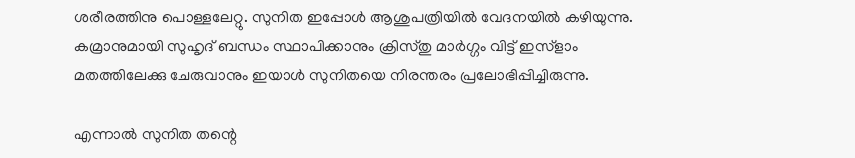ശരീരത്തിനു പൊള്ളലേറ്റു. സുനിത ഇപ്പോള്‍ ആശുപത്രിയില്‍ വേദനയില്‍ കഴിയുന്നു. കമ്രാനുമായി സുഹൃദ് ബന്ധം സ്ഥാപിക്കാനും ക്രിസ്തു മാര്‍ഗ്ഗം വിട്ട് ഇസ്ളാം മതത്തിലേക്കു ചേരുവാനും ഇയാള്‍ സുനിതയെ നിരന്തരം പ്രലോഭിപ്പിച്ചിരുന്നു.

എന്നാല്‍ സുനിത തന്റെ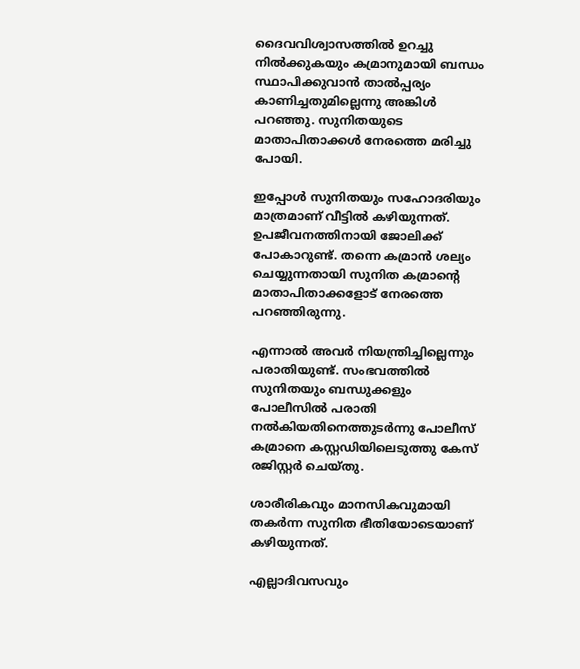ദൈവവിശ്വാസത്തില്‍ ഉറച്ചു നില്‍ക്കുകയും കമ്രാനുമായി ബന്ധം സ്ഥാപിക്കുവാന്‍ താല്‍പ്പര്യം കാണിച്ചതുമില്ലെന്നു അങ്കിള്‍ പറഞ്ഞു. സുനിതയുടെ മാതാപിതാക്കള്‍ നേരത്തെ മരിച്ചു പോയി.

ഇപ്പോള്‍ സുനിതയും സഹോദരിയും മാത്രമാണ് വീട്ടില്‍ കഴിയുന്നത്. ഉപജീവനത്തിനായി ജോലിക്ക് പോകാറുണ്ട്. തന്നെ കമ്രാന്‍ ശല്യം ചെയ്യുന്നതായി സുനിത കമ്രാന്റെ മാതാപിതാക്കളോട് നേരത്തെ പറഞ്ഞിരുന്നു.

എന്നാല്‍ അവര്‍ നിയന്ത്രിച്ചില്ലെന്നും പരാതിയുണ്ട്. സംഭവത്തില്‍ സുനിതയും ബന്ധുക്കളും പോലീസില്‍ പരാതി നല്‍കിയതിനെത്തുടര്‍ന്നു പോലീസ് കമ്രാനെ കസ്റ്റഡിയിലെടുത്തു കേസ് രജിസ്റ്റര്‍ ചെയ്തു.

ശാരീരികവും മാനസികവുമായി തകര്‍ന്ന സുനിത ഭീതിയോടെയാണ് കഴിയുന്നത്.

എല്ലാദിവസവും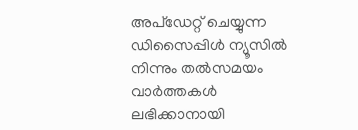അപ്ഡേറ്റ് ചെയ്യുന്ന ഡിസൈപ്പിൾ ന്യൂസിൽ നിന്നും തൽസമയം വാർത്തകൾ ലഭിക്കാനായി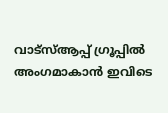വാട്സ്ആപ്പ് ഗ്രൂപ്പിൽ അംഗമാകാൻ ഇവിടെ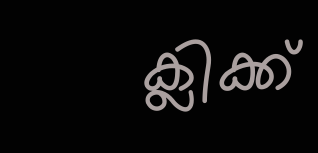ക്ലിക്ക്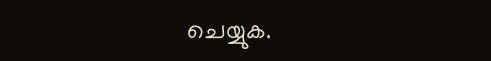ചെയ്യുക.